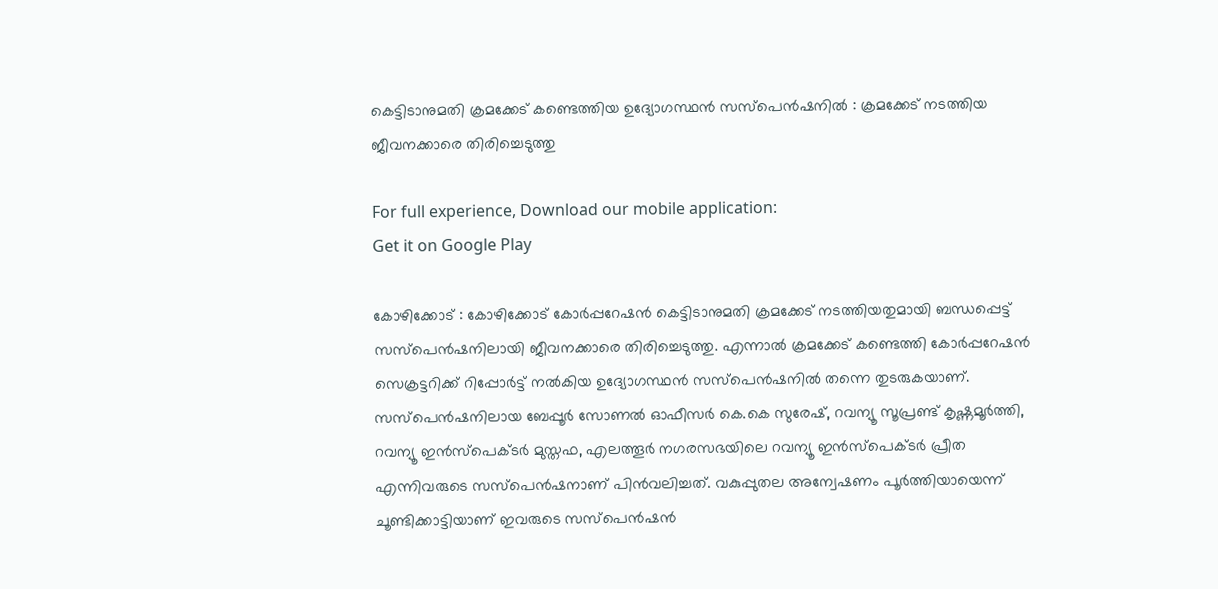കെട്ടിടാനുമതി ക്രമക്കേട് കണ്ടെത്തിയ ഉദ്യോഗസ്ഥന്‍ സസ്‌പെന്‍ഷനില്‍ : ക്രമക്കേട് നടത്തിയ ജീവനക്കാരെ തിരിച്ചെടുത്തു

For full experience, Download our mobile application:
Get it on Google Play

കോഴിക്കോട് : കോഴിക്കോട് കോര്‍പ്പറേഷന്‍ കെട്ടിടാനുമതി ക്രമക്കേട് നടത്തിയതുമായി ബന്ധപ്പെട്ട് സസ്‌പെന്‍ഷനിലായി ജീവനക്കാരെ തിരിച്ചെടുത്തു. എന്നാല്‍ ക്രമക്കേട് കണ്ടെത്തി കോര്‍പ്പറേഷന്‍ സെക്രട്ടറിക്ക് റിപ്പോര്‍ട്ട് നല്‍കിയ ഉദ്യോഗസ്ഥന്‍ സസ്‌പെന്‍ഷനില്‍ തന്നെ തുടരുകയാണ്. സസ്‌പെന്‍ഷനിലായ ബേപ്പൂര്‍ സോണല്‍ ഓഫീസര്‍ കെ.കെ സുരേഷ്, റവന്യൂ സൂപ്രണ്ട് കൃഷ്ണമൂര്‍ത്തി, റവന്യൂ ഇന്‍സ്‌പെക്ടര്‍ മുസ്തഫ, എലത്തൂര്‍ നഗരസഭയിലെ റവന്യൂ ഇന്‍സ്‌പെക്ടര്‍ പ്രീത എന്നിവരുടെ സസ്‌പെന്‍ഷനാണ് പിന്‍വലിച്ചത്. വകുപ്പുതല അന്വേഷണം പൂര്‍ത്തിയായെന്ന് ചൂണ്ടിക്കാട്ടിയാണ് ഇവരുടെ സസ്‌പെന്‍ഷന്‍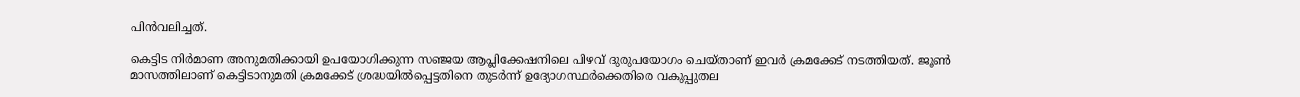പിന്‍വലിച്ചത്.

കെട്ടിട നിര്‍മാണ അനുമതിക്കായി ഉപയോഗിക്കുന്ന സഞ്ജയ ആപ്ലിക്കേഷനിലെ പിഴവ് ദുരുപയോഗം ചെയ്താണ് ഇവര്‍ ക്രമക്കേട് നടത്തിയത്. ജൂണ്‍ മാസത്തിലാണ് കെട്ടിടാനുമതി ക്രമക്കേട് ശ്രദ്ധയില്‍പ്പെട്ടതിനെ തുടര്‍ന്ന് ഉദ്യോഗസ്ഥര്‍ക്കെതിരെ വകുപ്പുതല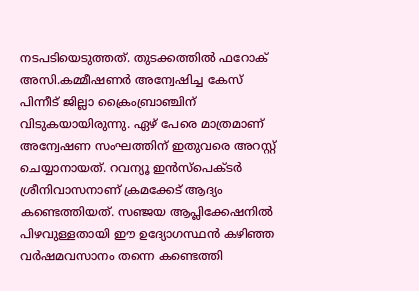നടപടിയെടുത്തത്. തുടക്കത്തില്‍ ഫറോക് അസി.കമ്മീഷണര്‍ അന്വേഷിച്ച കേസ് പിന്നീട് ജില്ലാ ക്രൈംബ്രാഞ്ചിന് വിടുകയായിരുന്നു. ഏഴ് പേരെ മാത്രമാണ് അന്വേഷണ സംഘത്തിന് ഇതുവരെ അറസ്റ്റ് ചെയ്യാനായത്. റവന്യൂ ഇന്‍സ്‌പെക്ടര്‍ ശ്രീനിവാസനാണ് ക്രമക്കേട് ആദ്യം കണ്ടെത്തിയത്. സഞ്ജയ ആപ്ലിക്കേഷനില്‍ പിഴവുള്ളതായി ഈ ഉദ്യോഗസ്ഥന്‍ കഴിഞ്ഞ വര്‍ഷമവസാനം തന്നെ കണ്ടെത്തി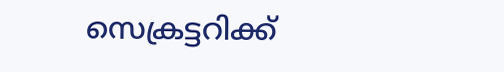സെക്രട്ടറിക്ക്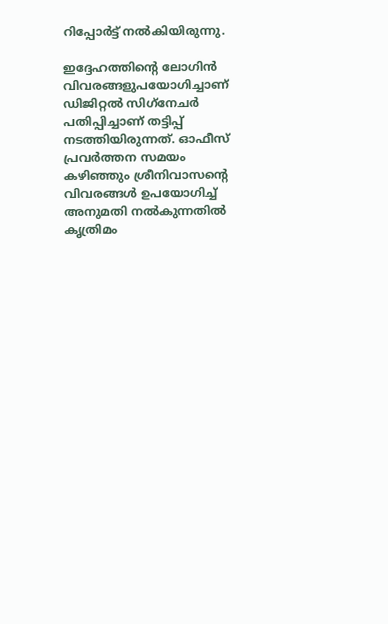റിപ്പോര്‍ട്ട് നല്‍കിയിരുന്നു.

ഇദ്ദേഹത്തിന്റെ ലോഗിന്‍ വിവരങ്ങളുപയോഗിച്ചാണ് ഡിജിറ്റല്‍ സിഗ്‌നേചര്‍ പതിപ്പിച്ചാണ് തട്ടിപ്പ് നടത്തിയിരുന്നത്. ഓഫീസ് പ്രവര്‍ത്തന സമയം കഴിഞ്ഞും ശ്രീനിവാസന്റെ വിവരങ്ങള്‍ ഉപയോഗിച്ച്‌ അനുമതി നല്‍കുന്നതില്‍ കൃത്രിമം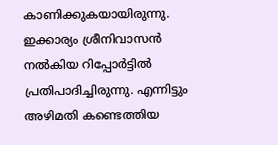കാണിക്കുകയായിരുന്നു. ഇക്കാര്യം ശ്രീനിവാസന്‍ നല്‍കിയ റിപ്പോര്‍ട്ടില്‍ പ്രതിപാദിച്ചിരുന്നു. എന്നിട്ടും അഴിമതി കണ്ടെത്തിയ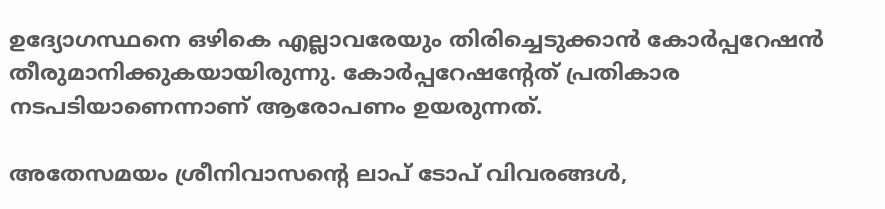ഉദ്യോഗസ്ഥനെ ഒഴികെ എല്ലാവരേയും തിരിച്ചെടുക്കാന്‍ കോര്‍പ്പറേഷന്‍ തീരുമാനിക്കുകയായിരുന്നു. കോര്‍പ്പറേഷന്റേത് പ്രതികാര നടപടിയാണെന്നാണ് ആരോപണം ഉയരുന്നത്.

അതേസമയം ശ്രീനിവാസന്റെ ലാപ് ടോപ് വിവരങ്ങള്‍,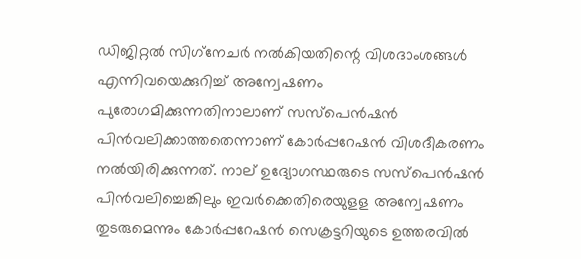ഡിജിറ്റല്‍ സിഗ്‌നേചര്‍ നല്‍കിയതിന്റെ വിശദാംശങ്ങള്‍ എന്നിവയെക്കുറിച്ച്‌ അന്വേഷണം പുരോഗമിക്കുന്നതിനാലാണ് സസ്‌പെന്‍ഷന്‍ പിന്‍വലിക്കാത്തതെന്നാണ് കോര്‍പ്പറേഷന്‍ വിശദീകരണം നല്‍യിരിക്കുന്നത്. നാല് ഉദ്യോഗസ്ഥരുടെ സസ്‌പെന്‍ഷന്‍ പിന്‍വലിച്ചെങ്കിലും ഇവര്‍ക്കെതിരെയുളള അന്വേഷണം തുടരുമെന്നും കോര്‍പ്പറേഷന്‍ സെക്രട്ടറിയുടെ ഉത്തരവില്‍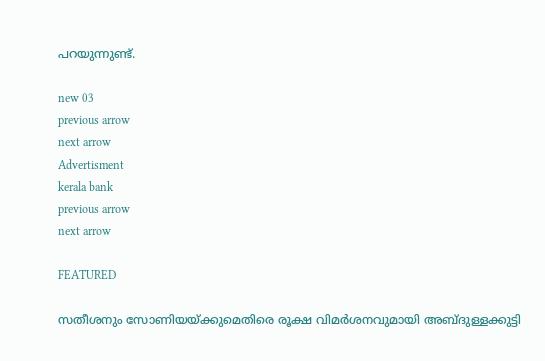പറയുന്നുണ്ട്.

new 03
previous arrow
next arrow
Advertisment
kerala bank
previous arrow
next arrow

FEATURED

സതീശനും സോണിയയ്ക്കുമെതിരെ രൂക്ഷ വിമർശനവുമായി അബ്ദുള്ളക്കുട്ടി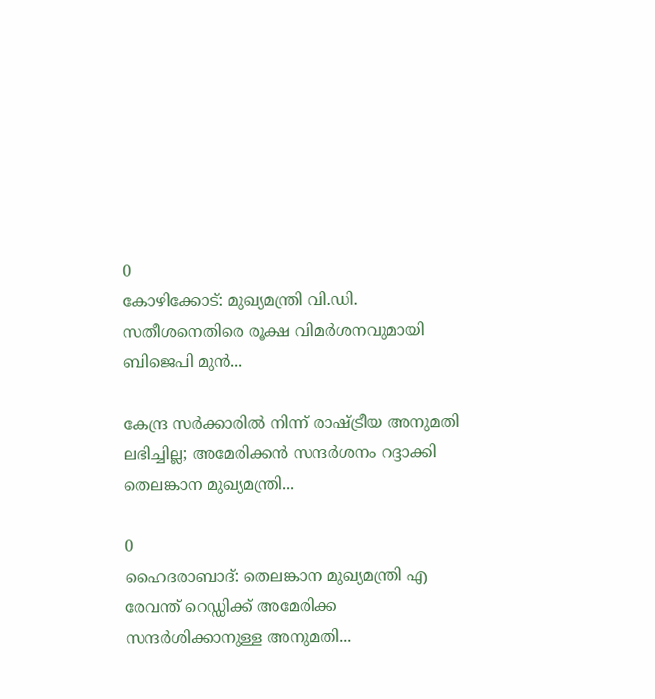0
കോഴിക്കോട്: മുഖ്യമന്ത്രി വി.ഡി. സതീശനെതിരെ രൂക്ഷ വിമർശനവുമായി ബിജെപി മുൻ...

കേന്ദ്ര സർക്കാരിൽ നിന്ന് രാഷ്ട്രീയ അനുമതി ലഭിച്ചില്ല; അമേരിക്കൻ സന്ദർശനം റദ്ദാക്കി തെലങ്കാന മുഖ്യമന്ത്രി...

0
ഹൈദരാബാദ്: തെലങ്കാന മുഖ്യമന്ത്രി എ രേവന്ത് റെഡ്ഡിക്ക് അമേരിക്ക സന്ദർശിക്കാനുള്ള അനുമതി...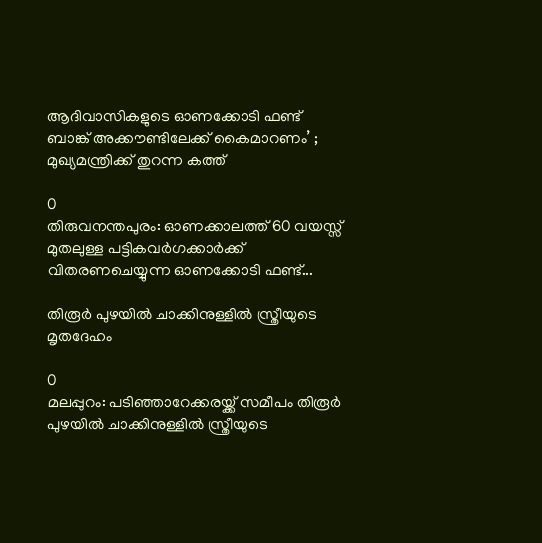ആദിവാസികളുടെ ഓണക്കോടി ഫണ്ട് ബാങ്ക് അക്കൗണ്ടിലേക്ക് കൈമാറണം’ ; മുഖ്യമന്ത്രിക്ക് തുറന്ന കത്ത്

0
തിരുവനന്തപുരം: ഓണക്കാലത്ത് 60 വയസ്സ് മുതലുള്ള പട്ടികവര്‍ഗക്കാര്‍ക്ക് വിതരണചെയ്യുന്ന ഓണക്കോടി ഫണ്ട്...

തിരൂർ പുഴയിൽ ചാക്കിനുള്ളിൽ സ്ത്രീയുടെ മൃതദേഹം

0
മലപ്പുറം: പടിഞ്ഞാറേക്കരയ്ക്ക് സമീപം തിരൂർ പുഴയിൽ ചാക്കിനുള്ളിൽ സ്ത്രീയുടെ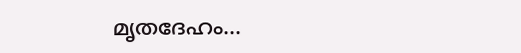മൃതദേഹം...